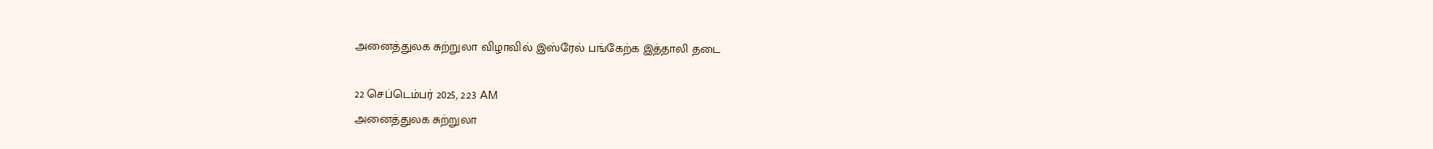அனைத்துலக சுற்றுலா விழாவில் இஸ்ரேல் பங்கேற்க இத்தாலி தடை

22 செப்டெம்பர் 2025, 2:23 AM
அனைத்துலக சுற்றுலா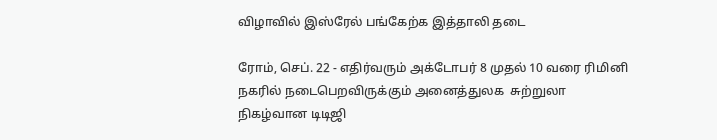விழாவில் இஸ்ரேல் பங்கேற்க இத்தாலி தடை

ரோம், செப். 22 - எதிர்வரும் அக்டோபர் 8 முதல் 10 வரை ரிமினி நகரில் நடைபெறவிருக்கும் அனைத்துலக  சுற்றுலா நிகழ்வான டிடிஜி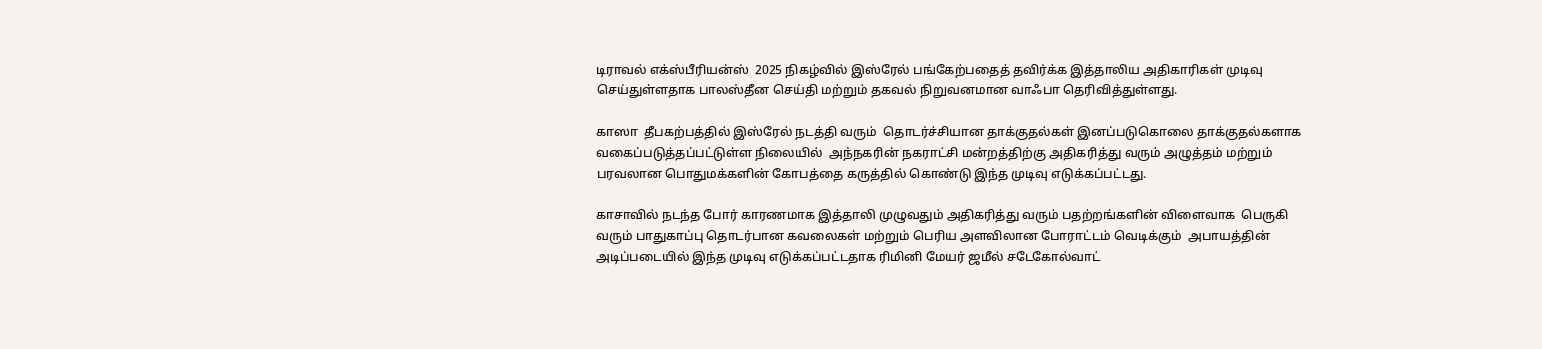டிராவல் எக்ஸ்பீரியன்ஸ்  2025 நிகழ்வில் இஸ்ரேல் பங்கேற்பதைத் தவிர்க்க இத்தாலிய அதிகாரிகள் முடிவு செய்துள்ளதாக பாலஸ்தீன செய்தி மற்றும் தகவல் நிறுவனமான வாஃபா தெரிவித்துள்ளது.

காஸா  தீபகற்பத்தில் இஸ்ரேல் நடத்தி வரும்  தொடர்ச்சியான தாக்குதல்கள் இனப்படுகொலை தாக்குதல்களாக வகைப்படுத்தப்பட்டுள்ள நிலையில்  அந்நகரின் நகராட்சி மன்றத்திற்கு அதிகரித்து வரும் அழுத்தம் மற்றும் பரவலான பொதுமக்களின் கோபத்தை கருத்தில் கொண்டு இந்த முடிவு எடுக்கப்பட்டது.

காசாவில் நடந்த போர் காரணமாக இத்தாலி முழுவதும் அதிகரித்து வரும் பதற்றங்களின் விளைவாக  பெருகி வரும் பாதுகாப்பு தொடர்பான கவலைகள் மற்றும் பெரிய அளவிலான போராட்டம் வெடிக்கும்  அபாயத்தின் அடிப்படையில் இந்த முடிவு எடுக்கப்பட்டதாக ரிமினி மேயர் ஜமீல் சடேகோல்வாட்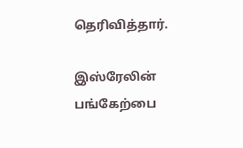தெரிவித்தார்.

இஸ்ரேலின் பங்கேற்பை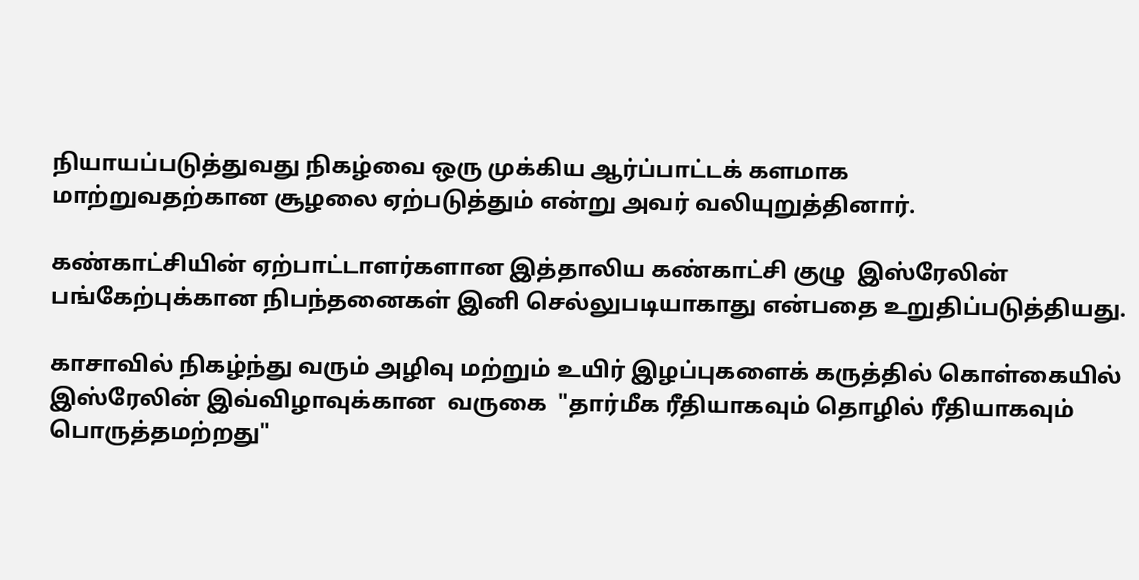நியாயப்படுத்துவது நிகழ்வை ஒரு முக்கிய ஆர்ப்பாட்டக் களமாக
மாற்றுவதற்கான சூழலை ஏற்படுத்தும் என்று அவர் வலியுறுத்தினார்.

கண்காட்சியின் ஏற்பாட்டாளர்களான இத்தாலிய கண்காட்சி குழு  இஸ்ரேலின் பங்கேற்புக்கான நிபந்தனைகள் இனி செல்லுபடியாகாது என்பதை உறுதிப்படுத்தியது.

காசாவில் நிகழ்ந்து வரும் அழிவு மற்றும் உயிர் இழப்புகளைக் கருத்தில் கொள்கையில்  இஸ்ரேலின் இவ்விழாவுக்கான  வருகை  "தார்மீக ரீதியாகவும் தொழில் ரீதியாகவும் பொருத்தமற்றது"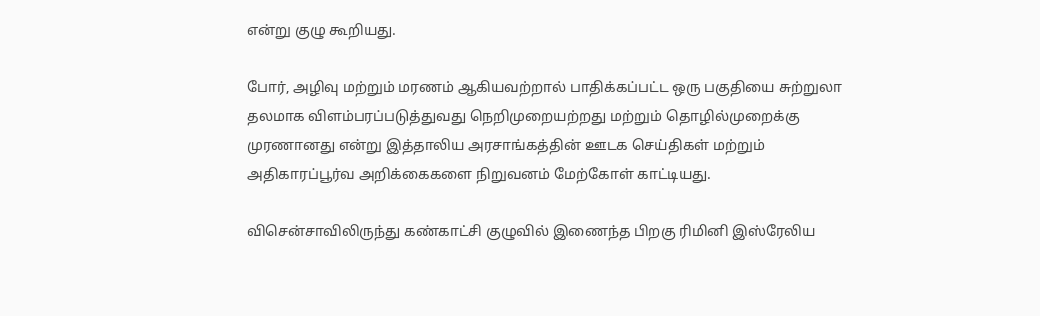என்று குழு கூறியது.

போர், அழிவு மற்றும் மரணம் ஆகியவற்றால் பாதிக்கப்பட்ட ஒரு பகுதியை சுற்றுலா தலமாக விளம்பரப்படுத்துவது நெறிமுறையற்றது மற்றும் தொழில்முறைக்கு முரணானது என்று இத்தாலிய அரசாங்கத்தின் ஊடக செய்திகள் மற்றும் அதிகாரப்பூர்வ அறிக்கைகளை நிறுவனம் மேற்கோள் காட்டியது.

விசென்சாவிலிருந்து கண்காட்சி குழுவில் இணைந்த பிறகு ரிமினி இஸ்ரேலிய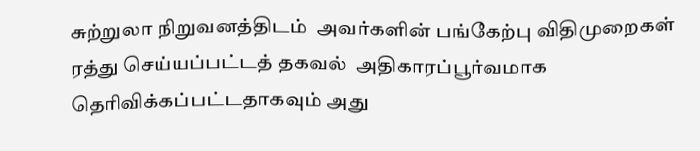சுற்றுலா நிறுவனத்திடம்  அவர்களின் பங்கேற்பு விதிமுறைகள் ரத்து செய்யப்பட்டத் தகவல்  அதிகாரப்பூர்வமாக தெரிவிக்கப்பட்டதாகவும் அது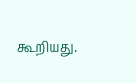கூறியது.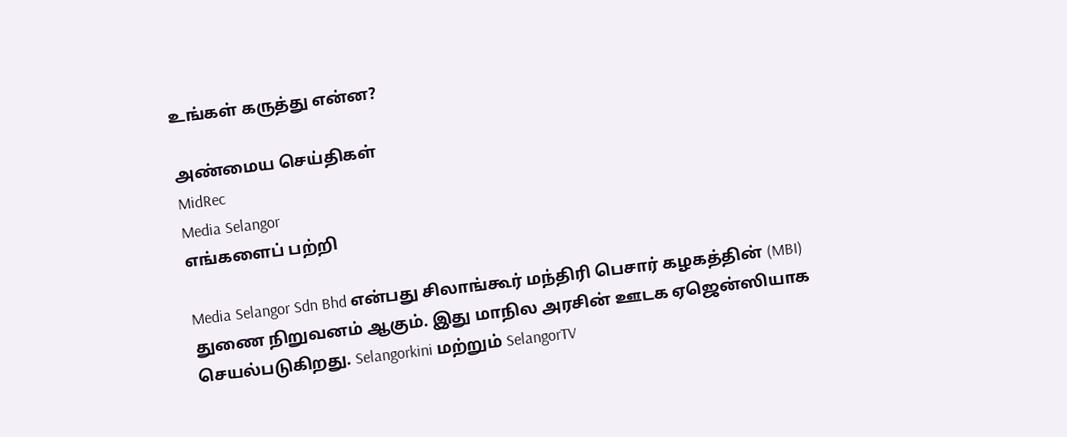உங்கள் கருத்து என்ன?

அண்மைய செய்திகள்
MidRec
Media Selangor
எங்களைப் பற்றி

Media Selangor Sdn Bhd என்பது சிலாங்கூர் மந்திரி பெசார் கழகத்தின் (MBI) துணை நிறுவனம் ஆகும். இது மாநில அரசின் ஊடக ஏஜென்ஸியாக செயல்படுகிறது. Selangorkini மற்றும் SelangorTV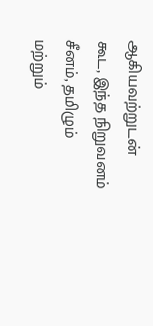ஆகியவற்றுடன் கூட, இந்த நிறுவனம் சீனம், தமிழும் மற்றும்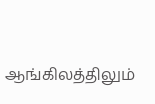ஆங்கிலத்திலும்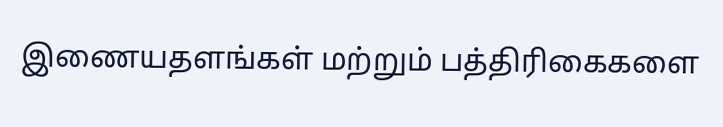இணையதளங்கள் மற்றும் பத்திரிகைகளை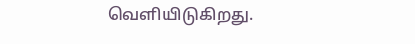வெளியிடுகிறது.